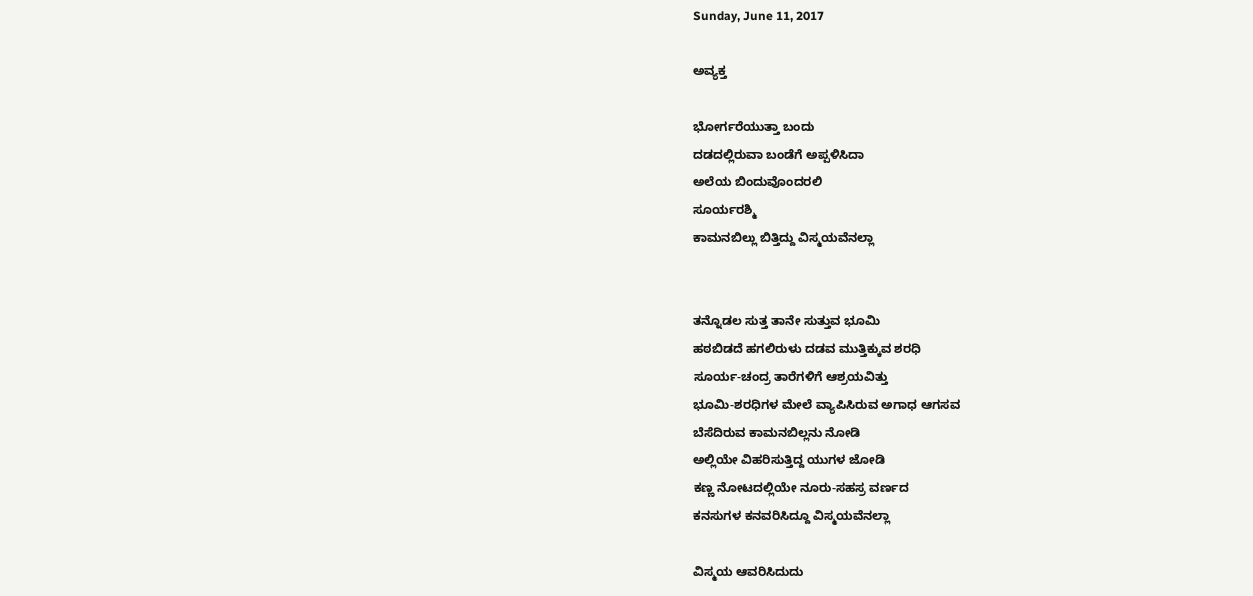Sunday, June 11, 2017

ಅವ್ಯಕ್ತ

ಭೋರ್ಗರೆಯುತ್ತಾ ಬಂದು
ದಡದಲ್ಲಿರುವಾ ಬಂಡೆಗೆ ಅಪ್ಪಳಿಸಿದಾ
ಅಲೆಯ ಬಿಂದುವೊಂದರಲಿ
ಸೂರ್ಯರಶ್ಮಿ
ಕಾಮನಬಿಲ್ಲು ಬಿತ್ತಿದ್ದು ವಿಸ್ಮಯವೆನಲ್ಲಾ


ತನ್ನೊಡಲ ಸುತ್ತ ತಾನೇ ಸುತ್ತುವ ಭೂಮಿ
ಹಠಬಿಡದೆ ಹಗಲಿರುಳು ದಡವ ಮುತ್ತಿಕ್ಕುವ ಶರಧಿ
ಸೂರ್ಯ-ಚಂದ್ರ ತಾರೆಗಳಿಗೆ ಆಶ್ರಯವಿತ್ತು
ಭೂಮಿ-ಶರಧಿಗಳ ಮೇಲೆ ವ್ಯಾಪಿಸಿರುವ ಅಗಾಧ ಆಗಸವ
ಬೆಸೆದಿರುವ ಕಾಮನಬಿಲ್ಲನು ನೋಡಿ
ಅಲ್ಲಿಯೇ ವಿಹರಿಸುತ್ತಿದ್ದ ಯುಗಳ ಜೋಡಿ
ಕಣ್ಣ ನೋಟದಲ್ಲಿಯೇ ನೂರು-ಸಹಸ್ರ ವರ್ಣದ
ಕನಸುಗಳ ಕನವರಿಸಿದ್ದೂ ವಿಸ್ಮಯವೆನಲ್ಲಾ

ವಿಸ್ಮಯ ಆವರಿಸಿದುದು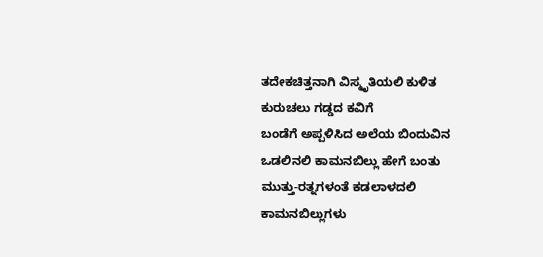ತದೇಕಚಿತ್ತನಾಗಿ ವಿಸ್ಮೃತಿಯಲಿ ಕುಳಿತ
ಕುರುಚಲು ಗಡ್ಡದ ಕವಿಗೆ
ಬಂಡೆಗೆ ಅಪ್ಪಳಿಸಿದ ಅಲೆಯ ಬಿಂದುವಿನ
ಒಡಲಿನಲಿ ಕಾಮನಬಿಲ್ಲು ಹೇಗೆ ಬಂತು
ಮುತ್ತು-ರತ್ನಗಳಂತೆ ಕಡಲಾಳದಲಿ
ಕಾಮನಬಿಲ್ಲುಗಳು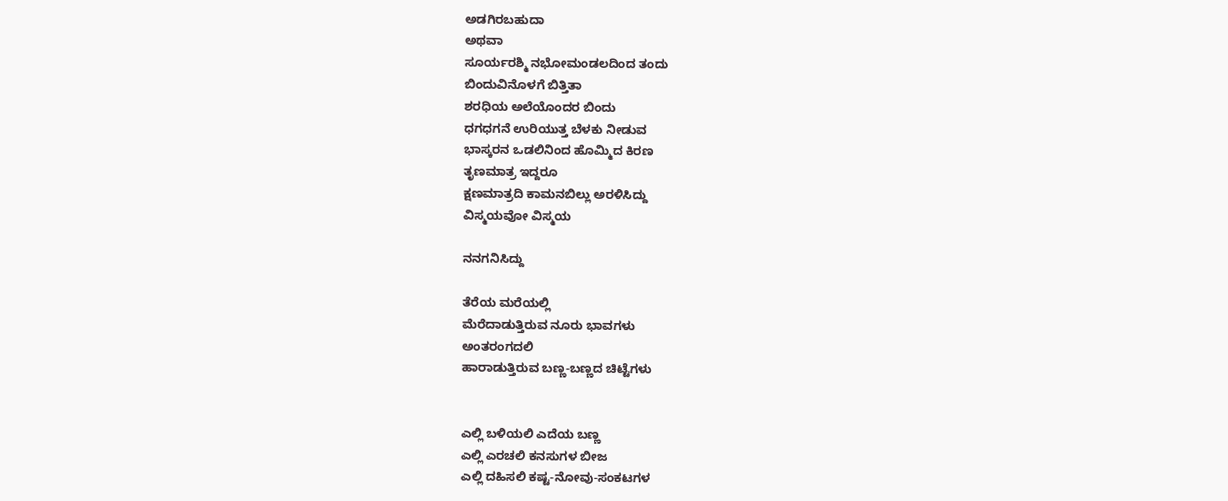ಅಡಗಿರಬಹುದಾ
ಅಥವಾ
ಸೂರ್ಯರಶ್ಮಿ ನಭೋಮಂಡಲದಿಂದ ತಂದು
ಬಿಂದುವಿನೊಳಗೆ ಬಿತ್ತಿತಾ
ಶರಧಿಯ ಅಲೆಯೊಂದರ ಬಿಂದು
ಧಗಧಗನೆ ಉರಿಯುತ್ತ ಬೆಳಕು ನೀಡುವ
ಭಾಸ್ಕರನ ಒಡಲಿನಿಂದ ಹೊಮ್ಮಿದ ಕಿರಣ
ತೃಣಮಾತ್ರ ಇದ್ದರೂ
ಕ್ಷಣಮಾತ್ರದಿ ಕಾಮನಬಿಲ್ಲು ಅರಳಿಸಿದ್ದು
ವಿಸ್ಮಯವೋ ವಿಸ್ಮಯ

ನನಗನಿಸಿದ್ದು

ತೆರೆಯ ಮರೆಯಲ್ಲಿ
ಮೆರೆದಾಡುತ್ತಿರುವ ನೂರು ಭಾವಗಳು
ಅಂತರಂಗದಲಿ
ಹಾರಾಡುತ್ತಿರುವ ಬಣ್ಣ-ಬಣ್ಣದ ಚಿಟ್ಟೆಗಳು


ಎಲ್ಲಿ ಬಳಿಯಲಿ ಎದೆಯ ಬಣ್ಣ
ಎಲ್ಲಿ ಎರಚಲಿ ಕನಸುಗಳ ಬೀಜ
ಎಲ್ಲಿ ದಹಿಸಲಿ ಕಷ್ಟ-ನೋವು-ಸಂಕಟಗಳ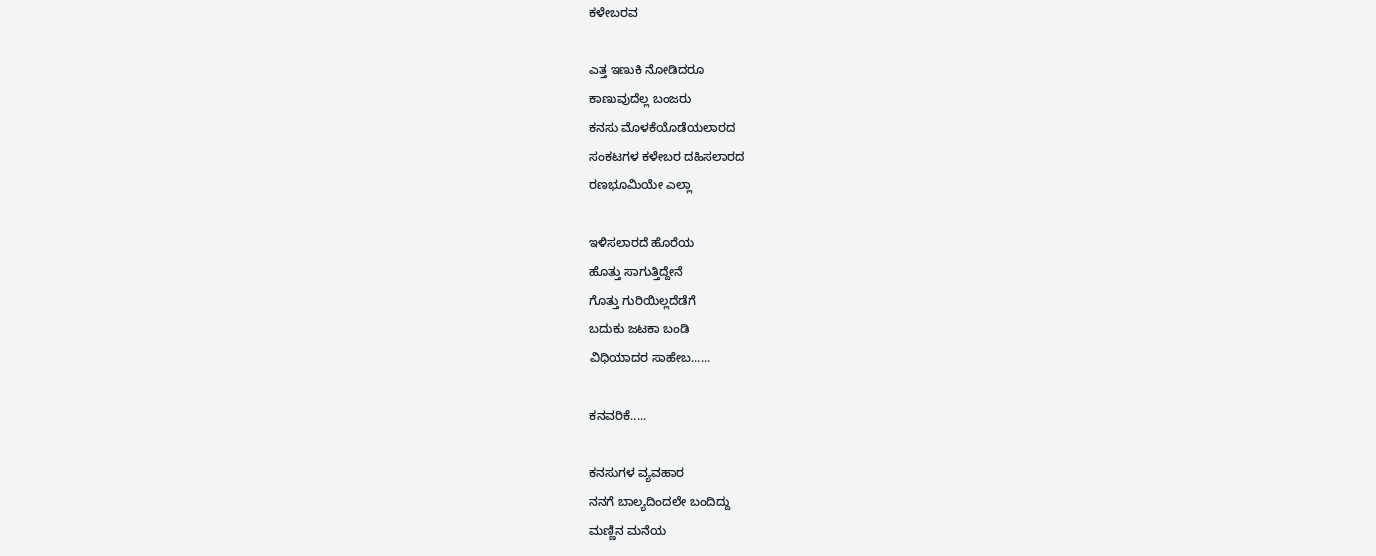ಕಳೇಬರವ

ಎತ್ತ ಇಣುಕಿ ನೋಡಿದರೂ
ಕಾಣುವುದೆಲ್ಲ ಬಂಜರು
ಕನಸು ಮೊಳಕೆಯೊಡೆಯಲಾರದ
ಸಂಕಟಗಳ ಕಳೇಬರ ದಹಿಸಲಾರದ
ರಣಭೂಮಿಯೇ ಎಲ್ಲಾ

ಇಳಿಸಲಾರದೆ ಹೊರೆಯ
ಹೊತ್ತು ಸಾಗುತ್ತಿದ್ದೇನೆ
ಗೊತ್ತು ಗುರಿಯಿಲ್ಲದೆಡೆಗೆ
ಬದುಕು ಜಟಕಾ ಬಂಡಿ
ವಿಧಿಯಾದರ ಸಾಹೇಬ......

ಕನವರಿಕೆ.....

ಕನಸುಗಳ ವ್ಯವಹಾರ
ನನಗೆ ಬಾಲ್ಯದಿಂದಲೇ ಬಂದಿದ್ದು
ಮಣ್ಣಿನ ಮನೆಯ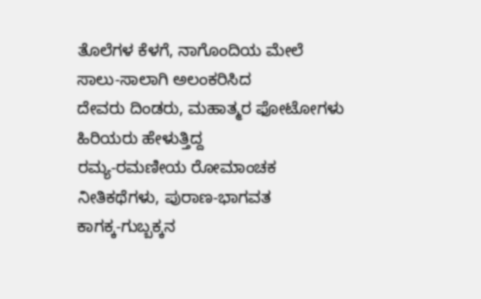ತೊಲೆಗಳ ಕೆಳಗೆ, ನಾಗೊಂದಿಯ ಮೇಲೆ
ಸಾಲು-ಸಾಲಾಗಿ ಅಲಂಕರಿಸಿದ
ದೇವರು ದಿಂಡರು, ಮಹಾತ್ಮರ ಫೋಟೋಗಳು
ಹಿರಿಯರು ಹೇಳುತ್ತಿದ್ದ
ರಮ್ಯ-ರಮಣೀಯ ರೋಮಾಂಚಕ
ನೀತಿಕಥೆಗಳು, ಪುರಾಣ-ಭಾಗವತ
ಕಾಗಕ್ಕ-ಗುಬ್ಬಕ್ಕನ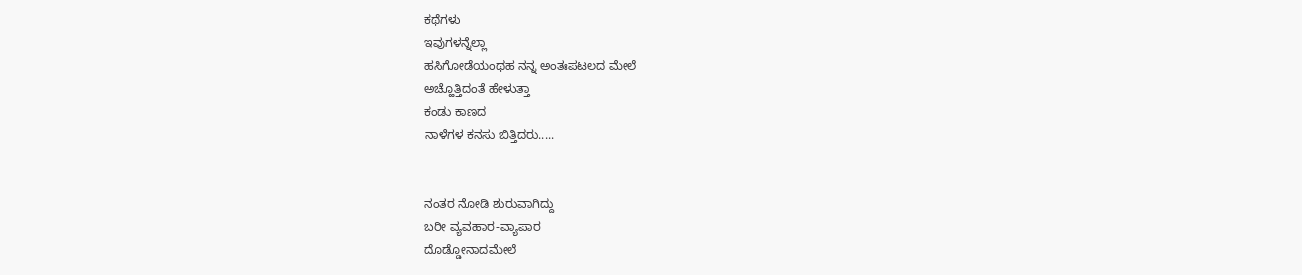ಕಥೆಗಳು
ಇವುಗಳನ್ನೆಲ್ಲಾ
ಹಸಿಗೋಡೆಯಂಥಹ ನನ್ನ ಅಂತಃಪಟಲದ ಮೇಲೆ
ಅಚ್ಹೊತ್ತಿದಂತೆ ಹೇಳುತ್ತಾ
ಕಂಡು ಕಾಣದ
ನಾಳೆಗಳ ಕನಸು ಬಿತ್ತಿದರು.....


ನಂತರ ನೋಡಿ ಶುರುವಾಗಿದ್ದು
ಬರೀ ವ್ಯವಹಾರ-ವ್ಯಾಪಾರ
ದೊಡ್ಡೋನಾದಮೇಲೆ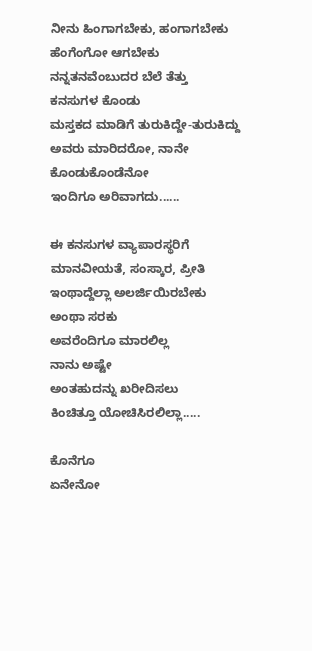ನೀನು ಹಿಂಗಾಗಬೇಕು, ಹಂಗಾಗಬೇಕು
ಹೆಂಗೆಂಗೋ ಆಗಬೇಕು
ನನ್ನತನವೆಂಬುದರ ಬೆಲೆ ತೆತ್ತು
ಕನಸುಗಳ ಕೊಂಡು
ಮಸ್ತಕದ ಮಾಡಿಗೆ ತುರುಕಿದ್ದೇ-ತುರುಕಿದ್ದು
ಅವರು ಮಾರಿದರೋ, ನಾನೇ ಕೊಂಡುಕೊಂಡೆನೋ
ಇಂದಿಗೂ ಅರಿವಾಗದು......

ಈ ಕನಸುಗಳ ವ್ಯಾಪಾರಸ್ಥರಿಗೆ
ಮಾನವೀಯತೆ, ಸಂಸ್ಕಾರ, ಪ್ರೀತಿ
ಇಂಥಾದ್ದೆಲ್ಲಾ ಅಲರ್ಜಿಯಿರಬೇಕು
ಅಂಥಾ ಸರಕು
ಅವರೆಂದಿಗೂ ಮಾರಲಿಲ್ಲ
ನಾನು ಅಷ್ಟೇ
ಅಂತಹುದನ್ನು ಖರೀದಿಸಲು
ಕಿಂಚಿತ್ತೂ ಯೋಚಿಸಿರಲಿಲ್ಲಾ.....

ಕೊನೆಗೂ
ಏನೇನೋ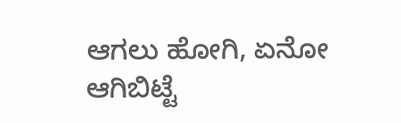ಆಗಲು ಹೋಗಿ, ಏನೋ ಆಗಿಬಿಟ್ಟೆ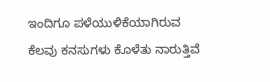ಇಂದಿಗೂ ಪಳೆಯುಳಿಕೆಯಾಗಿರುವ
ಕೆಲವು ಕನಸುಗಳು ಕೊಳೆತು ನಾರುತ್ತಿವೆ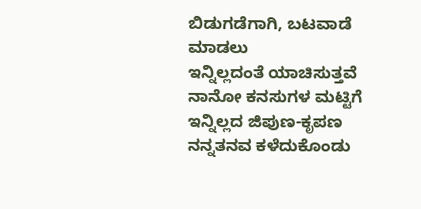ಬಿಡುಗಡೆಗಾಗಿ, ಬಟವಾಡೆ ಮಾಡಲು
ಇನ್ನಿಲ್ಲದಂತೆ ಯಾಚಿಸುತ್ತವೆ
ನಾನೋ ಕನಸುಗಳ ಮಟ್ಟಿಗೆ
ಇನ್ನಿಲ್ಲದ ಜಿಪುಣ-ಕೃಪಣ
ನನ್ನತನವ ಕಳೆದುಕೊಂಡು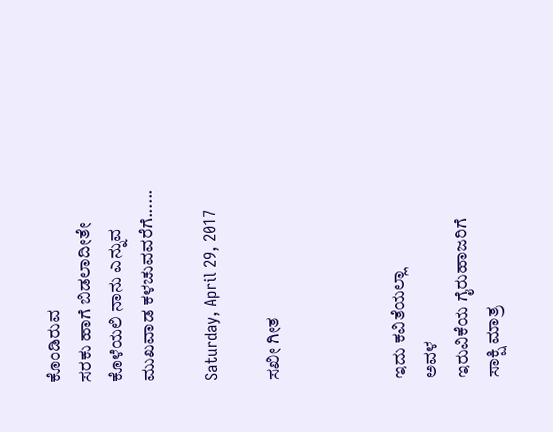ಕೊಂಡಿರುವ
ಸರಕು ಹಾಗೆ ಬಿಡಲಾದೀತೇ
ಕೊಳೆಯಲಿ ನಾನು ಎನ್ನುವ ಮುಖವಾಡ ಕಳಚುವವರೆಗೆ......

Saturday, April 29, 2017

ಸಖೀ ಗೀತ



ಇದು ಕವಿತೆಯಲ್ಲಾ
ಅವಳ
ಇರುವಿಕೆಯ ಗೈರುಹಾಜರಿಗೆ
ಸಾಕ್ಷಿ ಮಾತ್ರ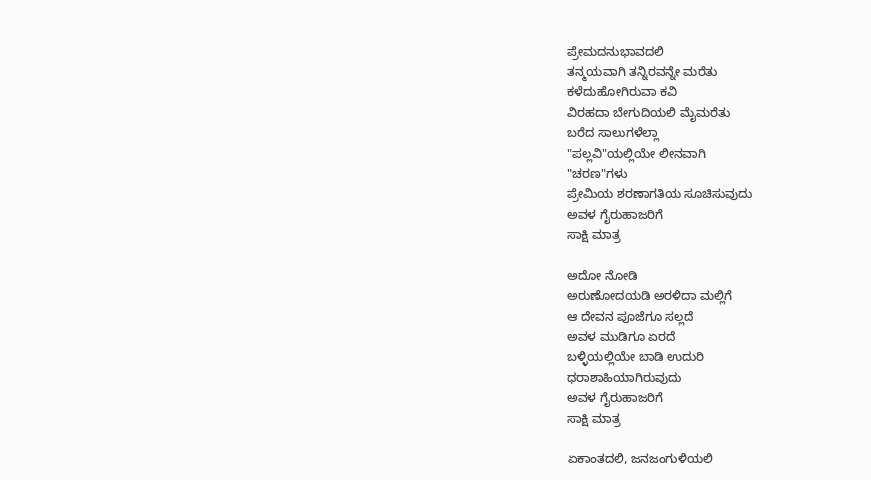ಪ್ರೇಮದನುಭಾವದಲಿ
ತನ್ಮಯವಾಗಿ ತನ್ನಿರವನ್ನೇ ಮರೆತು
ಕಳೆದುಹೋಗಿರುವಾ ಕವಿ
ವಿರಹದಾ ಬೇಗುದಿಯಲಿ ಮೈಮರೆತು
ಬರೆದ ಸಾಲುಗಳೆಲ್ಲಾ
"ಪಲ್ಲವಿ"ಯಲ್ಲಿಯೇ ಲೀನವಾಗಿ
"ಚರಣ"ಗಳು
ಪ್ರೇಮಿಯ ಶರಣಾಗತಿಯ ಸೂಚಿಸುವುದು
ಅವಳ ಗೈರುಹಾಜರಿಗೆ
ಸಾಕ್ಷಿ ಮಾತ್ರ

ಅದೋ ನೋಡಿ
ಅರುಣೋದಯಡಿ ಅರಳಿದಾ ಮಲ್ಲಿಗೆ
ಆ ದೇವನ ಪೂಜೆಗೂ ಸಲ್ಲದೆ
ಅವಳ ಮುಡಿಗೂ ಏರದೆ
ಬಳ್ಳಿಯಲ್ಲಿಯೇ ಬಾಡಿ ಉದುರಿ
ಧರಾಶಾಹಿಯಾಗಿರುವುದು
ಅವಳ ಗೈರುಹಾಜರಿಗೆ
ಸಾಕ್ಷಿ ಮಾತ್ರ

ಏಕಾಂತದಲಿ, ಜನಜಂಗುಳಿಯಲಿ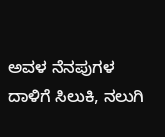ಅವಳ ನೆನಪುಗಳ ದಾಳಿಗೆ ಸಿಲುಕಿ, ನಲುಗಿ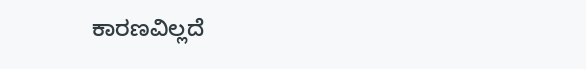ಕಾರಣವಿಲ್ಲದೆ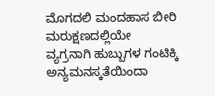ಮೊಗದಲಿ ಮಂದಹಾಸ ಬೀರಿ
ಮರುಕ್ಷಣದಲ್ಲಿಯೇ
ವ್ಯಗ್ರನಾಗಿ ಹುಬ್ಬುಗಳ ಗಂಟಿಕ್ಕಿ
ಅನ್ಯಮನಸ್ಕತೆಯಿಂದಾ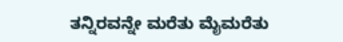ತನ್ನಿರವನ್ನೇ ಮರೆತು ಮೈಮರೆತು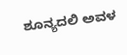ಶೂನ್ಯದಲಿ ಅವಳ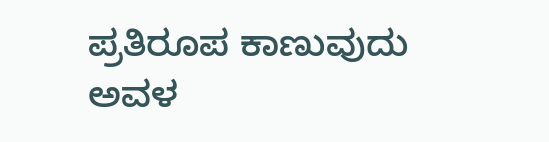ಪ್ರತಿರೂಪ ಕಾಣುವುದು
ಅವಳ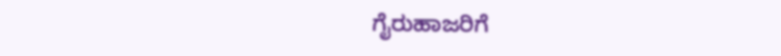ಗೈರುಹಾಜರಿಗೆ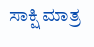ಸಾಕ್ಷಿ ಮಾತ್ರ